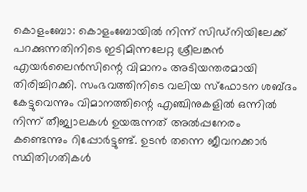കൊളംബോ: കൊളംബോയിൽ നിന്ന് സിഡ്നിയിലേക്ക് പറക്കുന്നതിനിടെ ഇടിമിന്നലേറ്റ ശ്രീലങ്കൻ എയർലൈൻസിന്റെ വിമാനം അടിയന്തരമായി തിരിച്ചിറക്കി. സംഭവത്തിനിടെ വലിയ സ്ഫോടന ശബ്ദം കേട്ടുവെന്നും വിമാനത്തിന്റെ എഞ്ചിനുകളിൽ ഒന്നിൽ നിന്ന് തീജ്വാലകൾ ഉയരുന്നത് അൽപ്പനേരം കണ്ടെന്നും റിപ്പോർട്ടുണ്ട്. ഉടൻ തന്നെ ജീവനക്കാർ സ്ഥിതിഗതികൾ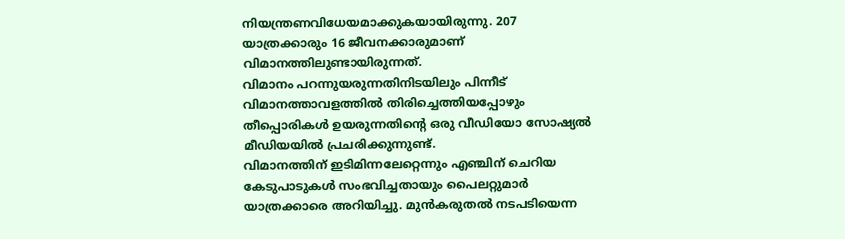നിയന്ത്രണവിധേയമാക്കുകയായിരുന്നു. 207 യാത്രക്കാരും 16 ജീവനക്കാരുമാണ് വിമാനത്തിലുണ്ടായിരുന്നത്.
വിമാനം പറന്നുയരുന്നതിനിടയിലും പിന്നീട് വിമാനത്താവളത്തിൽ തിരിച്ചെത്തിയപ്പോഴും തീപ്പൊരികൾ ഉയരുന്നതിന്റെ ഒരു വീഡിയോ സോഷ്യൽ മീഡിയയിൽ പ്രചരിക്കുന്നുണ്ട്.
വിമാനത്തിന് ഇടിമിന്നലേറ്റെന്നും എഞ്ചിന് ചെറിയ കേടുപാടുകൾ സംഭവിച്ചതായും പൈലറ്റുമാർ യാത്രക്കാരെ അറിയിച്ചു. മുൻകരുതൽ നടപടിയെന്ന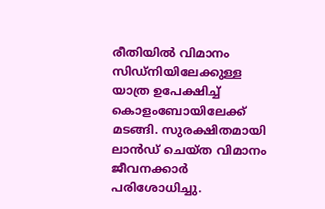രീതിയിൽ വിമാനം സിഡ്നിയിലേക്കുള്ള യാത്ര ഉപേക്ഷിച്ച് കൊളംബോയിലേക്ക് മടങ്ങി. സുരക്ഷിതമായി ലാൻഡ് ചെയ്ത വിമാനം ജീവനക്കാർ പരിശോധിച്ചു.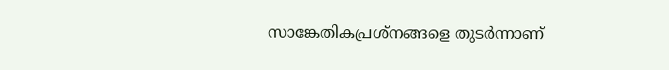സാങ്കേതികപ്രശ്നങ്ങളെ തുടർന്നാണ്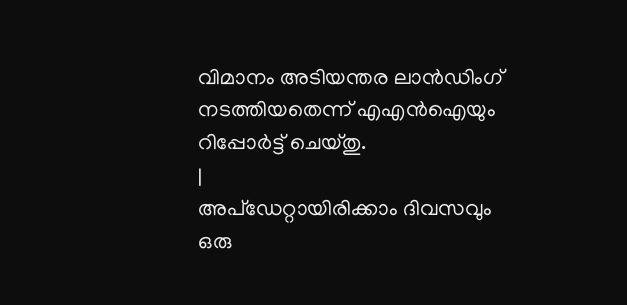വിമാനം അടിയന്തര ലാൻഡിംഗ് നടത്തിയതെന്ന് എഎൻഐയും റിപ്പോർട്ട് ചെയ്തു.
|
അപ്ഡേറ്റായിരിക്കാം ദിവസവും
ഒരു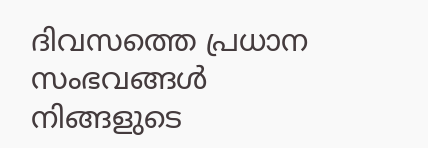ദിവസത്തെ പ്രധാന സംഭവങ്ങൾ നിങ്ങളുടെ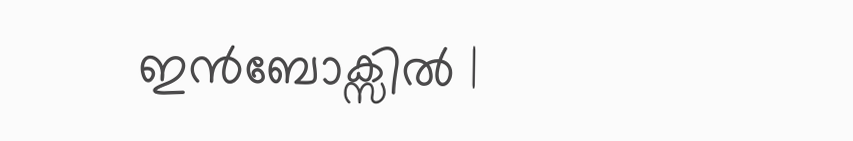ഇൻബോക്സിൽ |